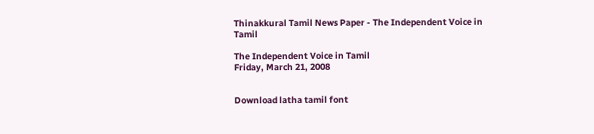Thinakkural Tamil News Paper - The Independent Voice in Tamil

The Independent Voice in Tamil
Friday, March 21, 2008


Download latha tamil font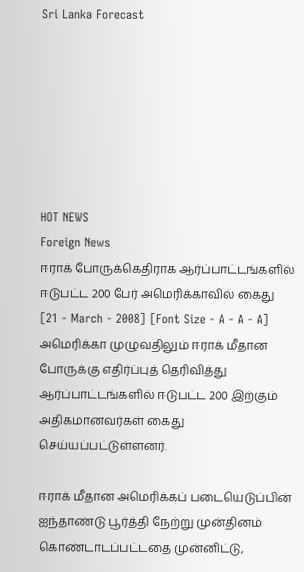Sri Lanka Forecast







HOT NEWS
Foreign News
ஈராக் போருக்கெதிராக ஆர்ப்பாட்டங்களில் ஈடுபட்ட 200 பேர் அமெரிக்காவில் கைது
[21 - March - 2008] [Font Size - A - A - A]
அமெரிக்கா முழுவதிலும் ஈராக் மீதான போருக்கு எதிர்ப்புத் தெரிவித்து ஆர்ப்பாட்டங்களில் ஈடுபட்ட 200 இற்கும் அதிகமானவர்கள் கைது செய்யப்பட்டுள்ளனர்.

ஈராக் மீதான அமெரிக்கப் படையெடுப்பின் ஐந்தாண்டு பூர்த்தி நேற்று முன்தினம் கொண்டாடப்பட்டதை முன்னிட்டு,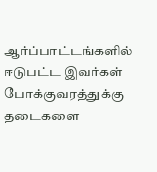ஆர்ப்பாட்டங்களில் ஈடுபட்ட இவர்கள் போக்குவரத்துக்கு தடைகளை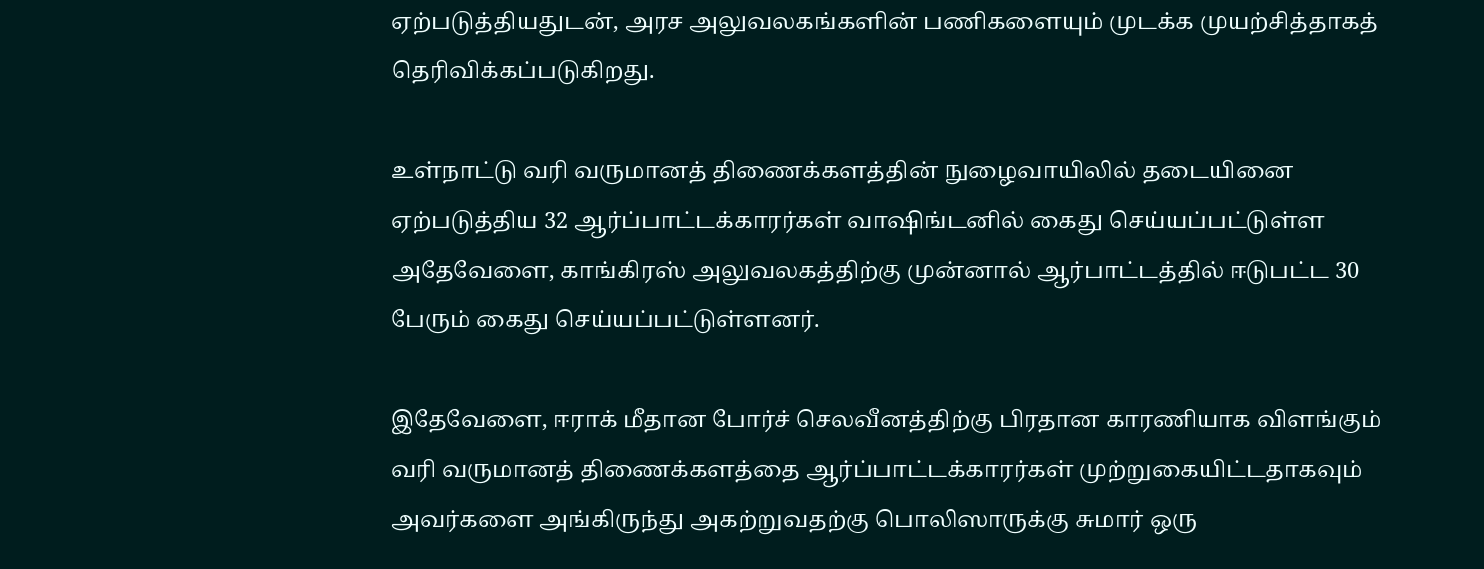ஏற்படுத்தியதுடன், அரச அலுவலகங்களின் பணிகளையும் முடக்க முயற்சித்தாகத் தெரிவிக்கப்படுகிறது.

உள்நாட்டு வரி வருமானத் திணைக்களத்தின் நுழைவாயிலில் தடையினை ஏற்படுத்திய 32 ஆர்ப்பாட்டக்காரர்கள் வாஷிங்டனில் கைது செய்யப்பட்டுள்ள அதேவேளை, காங்கிரஸ் அலுவலகத்திற்கு முன்னால் ஆர்பாட்டத்தில் ஈடுபட்ட 30 பேரும் கைது செய்யப்பட்டுள்ளனர்.

இதேவேளை, ஈராக் மீதான போர்ச் செலவீனத்திற்கு பிரதான காரணியாக விளங்கும் வரி வருமானத் திணைக்களத்தை ஆர்ப்பாட்டக்காரர்கள் முற்றுகையிட்டதாகவும் அவர்களை அங்கிருந்து அகற்றுவதற்கு பொலிஸாருக்கு சுமார் ஒரு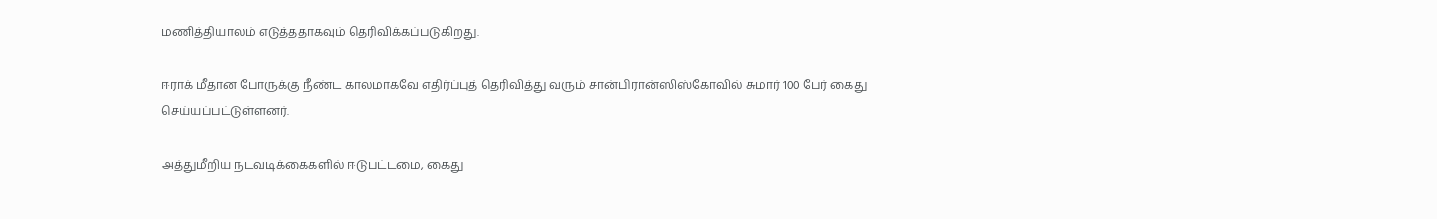மணித்தியாலம் எடுத்ததாகவும் தெரிவிக்கப்படுகிறது.

ஈராக் மீதான போருக்கு நீண்ட காலமாகவே எதிர்ப்புத் தெரிவித்து வரும் சான்பிரான்ஸிஸ்கோவில் சுமார் 100 பேர் கைது செய்யப்பட்டுள்ளனர்.

அத்துமீறிய நடவடிக்கைகளில் ஈடுபட்டமை, கைது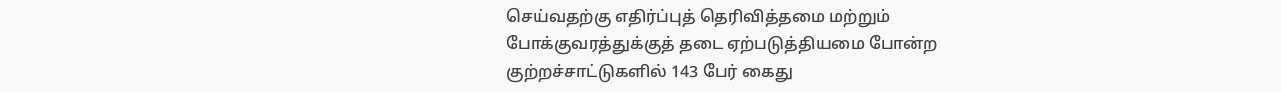செய்வதற்கு எதிர்ப்புத் தெரிவித்தமை மற்றும் போக்குவரத்துக்குத் தடை ஏற்படுத்தியமை போன்ற குற்றச்சாட்டுகளில் 143 பேர் கைது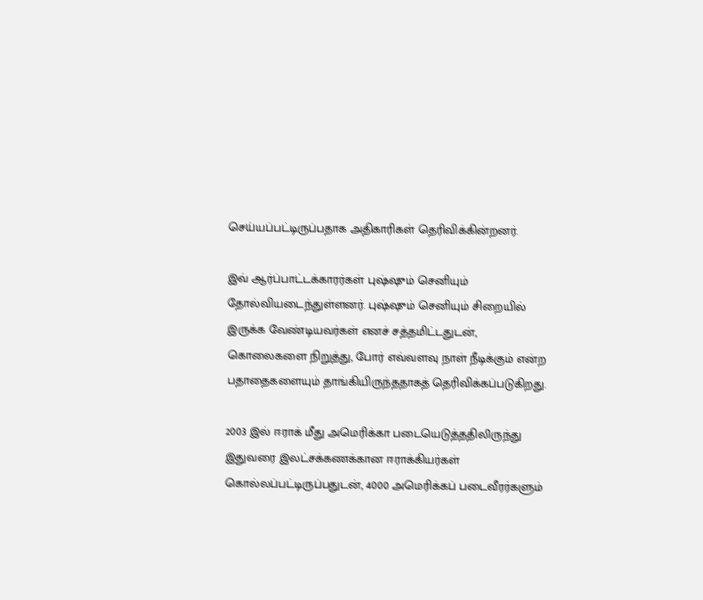செய்யப்பட்டிருப்பதாக அதிகாரிகள் தெரிவிக்கின்றனர்.

இவ் ஆர்ப்பாட்டக்காரர்கள் புஷ்ஷும் செனியும் தோல்வியடைந்துள்ளனர். புஷ்ஷும் செனியும் சிறையில் இருக்க வேண்டியவர்கள் எனச் சத்தமிட்டதுடன், கொலைகளை நிறுத்து, போர் எவ்வளவு நாள் நீடிக்கும் என்ற பதாதைகளையும் தாங்கியிருந்ததாகத் தெரிவிக்கப்படுகிறது.

2003 இல் ஈராக் மீது அமெரிக்கா படையெடுத்ததிலிருந்து இதுவரை இலட்சக்கணக்கான ஈராக்கியர்கள் கொல்லப்பட்டிருப்பதுடன், 4000 அமெரிக்கப் படைவீரர்களும்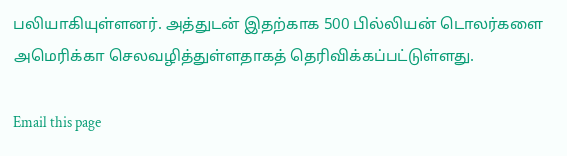பலியாகியுள்ளனர். அத்துடன் இதற்காக 500 பில்லியன் டொலர்களை அமெரிக்கா செலவழித்துள்ளதாகத் தெரிவிக்கப்பட்டுள்ளது.

Email this page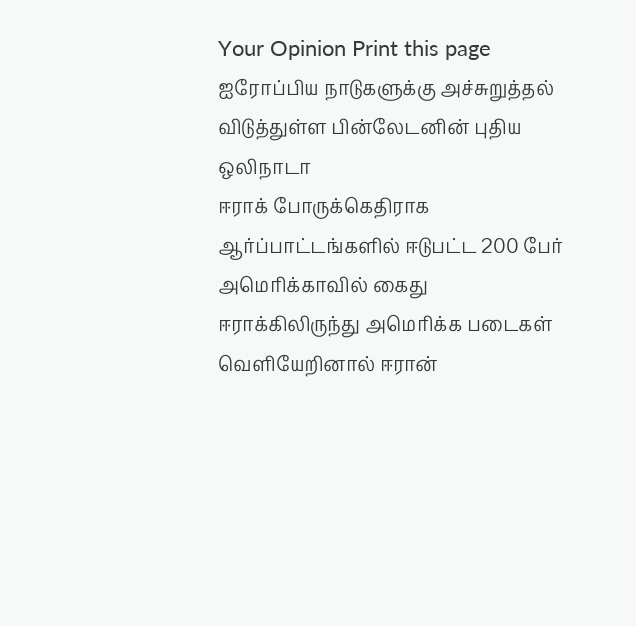Your Opinion Print this page
ஐரோப்பிய நாடுகளுக்கு அச்சுறுத்தல் விடுத்துள்ள பின்லேடனின் புதிய ஒலிநாடா
ஈராக் போருக்கெதிராக ஆர்ப்பாட்டங்களில் ஈடுபட்ட 200 பேர் அமெரிக்காவில் கைது
ஈராக்கிலிருந்து அமெரிக்க படைகள் வெளியேறினால் ஈரான்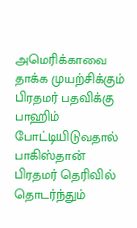அமெரிக்காவை தாக்க முயற்சிக்கும்
பிரதமர் பதவிக்கு பாஹிம் போட்டியிடுவதால் பாகிஸ்தான் பிரதமர் தெரிவில் தொடர்ந்தும்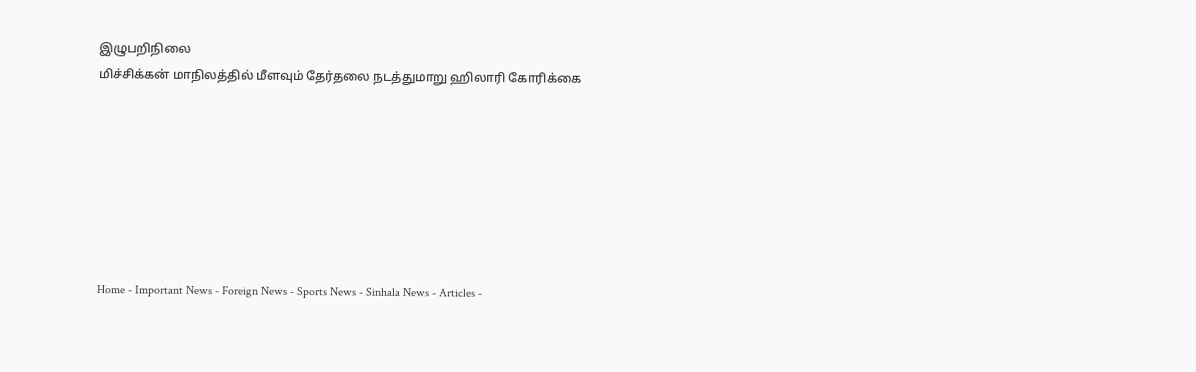இழுபறிநிலை
மிச்சிக்கன் மாநிலத்தில் மீளவும் தேர்தலை நடத்துமாறு ஹிலாரி கோரிக்கை







Home - Important News - Foreign News - Sports News - Sinhala News - Articles -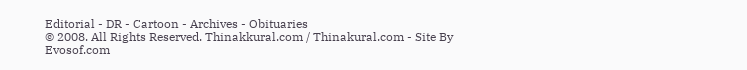Editorial - DR - Cartoon - Archives - Obituaries
© 2008. All Rights Reserved. Thinakkural.com / Thinakural.com - Site By Evosof.com